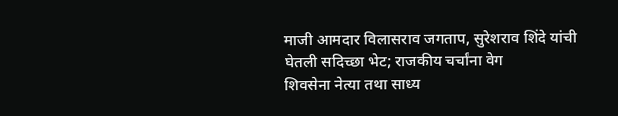माजी आमदार विलासराव जगताप, सुरेशराव शिंदे यांची घेतली सदिच्छा भेट; राजकीय चर्चांना वेग
शिवसेना नेत्या तथा साध्य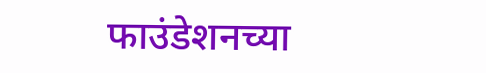फाउंडेशनच्या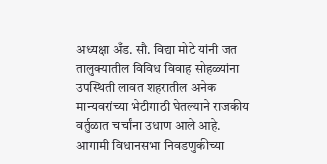अध्यक्षा अँड. सौ. विद्या मोटे यांनी जत तालुक्यातील विविध विवाह सोहळ्यांना उपस्थिती लावत शहरातील अनेक मान्यवरांच्या भेटीगाठी घेतल्याने राजकीय वर्तुळात चर्चांना उधाण आले आहे. आगामी विधानसभा निवडणुकीच्या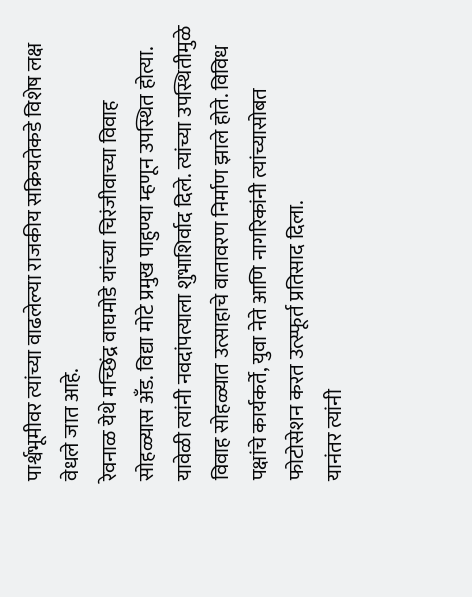पार्श्वभूमीवर त्यांच्या वाढलेल्या राजकीय सक्रियतेकडे विशेष लक्ष वेधले जात आहे.
रेवनाळ येथे मच्छिंद्र वाघमोडे यांच्या चिरंजीवाच्या विवाह सोहळ्यास अँड. विद्या मोटे प्रमुख पाहुण्या म्हणून उपस्थित होत्या. यावेळी त्यांनी नवदांपत्याला शुभाशिर्वाद दिले. त्यांच्या उपस्थितीमुळे विवाह सोहळ्यात उत्साहाचे वातावरण निर्माण झाले होते. विविध पक्षांचे कार्यकर्ते, युवा नेते आणि नागरिकांनी त्यांच्यासोबत फोटोसेशन करत उत्स्फूर्त प्रतिसाद दिला.
यानंतर त्यांनी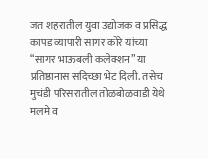जत शहरातील युवा उद्योजक व प्रसिद्ध कापड व्यापारी सागर कोरे यांच्या “सागर भाऊबली कलेक्शन” या प्रतिष्ठानास सदिच्छा भेट दिली. तसेच मुचंडी परिसरातील तोळबोळवाडी येथे मलमे व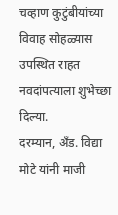चव्हाण कुटुंबीयांच्या विवाह सोहळ्यास उपस्थित राहत नवदांपत्याला शुभेच्छा दिल्या.
दरम्यान, अँड. विद्या मोटे यांनी माजी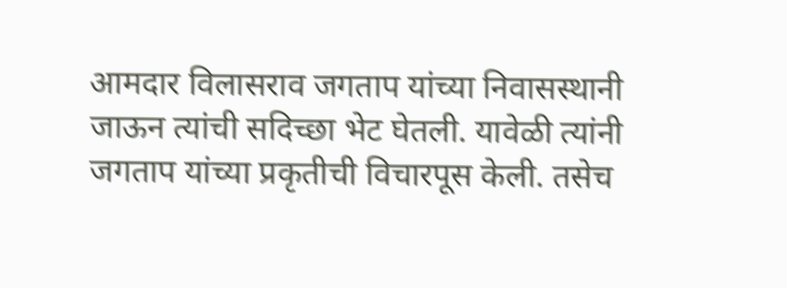आमदार विलासराव जगताप यांच्या निवासस्थानी जाऊन त्यांची सदिच्छा भेट घेतली. यावेळी त्यांनी जगताप यांच्या प्रकृतीची विचारपूस केली. तसेच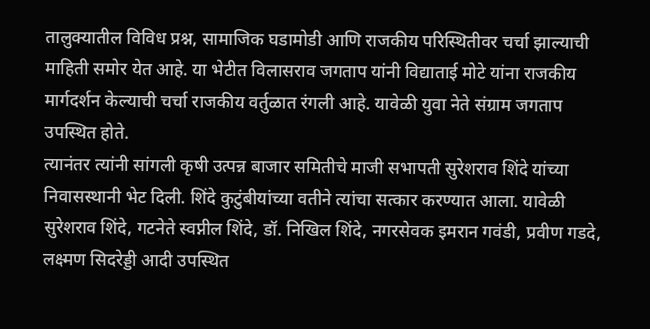तालुक्यातील विविध प्रश्न, सामाजिक घडामोडी आणि राजकीय परिस्थितीवर चर्चा झाल्याची माहिती समोर येत आहे. या भेटीत विलासराव जगताप यांनी विद्याताई मोटे यांना राजकीय मार्गदर्शन केल्याची चर्चा राजकीय वर्तुळात रंगली आहे. यावेळी युवा नेते संग्राम जगताप उपस्थित होते.
त्यानंतर त्यांनी सांगली कृषी उत्पन्न बाजार समितीचे माजी सभापती सुरेशराव शिंदे यांच्या निवासस्थानी भेट दिली. शिंदे कुटुंबीयांच्या वतीने त्यांचा सत्कार करण्यात आला. यावेळी सुरेशराव शिंदे, गटनेते स्वप्नील शिंदे, डॉ. निखिल शिंदे, नगरसेवक इमरान गवंडी, प्रवीण गडदे, लक्ष्मण सिदरेड्डी आदी उपस्थित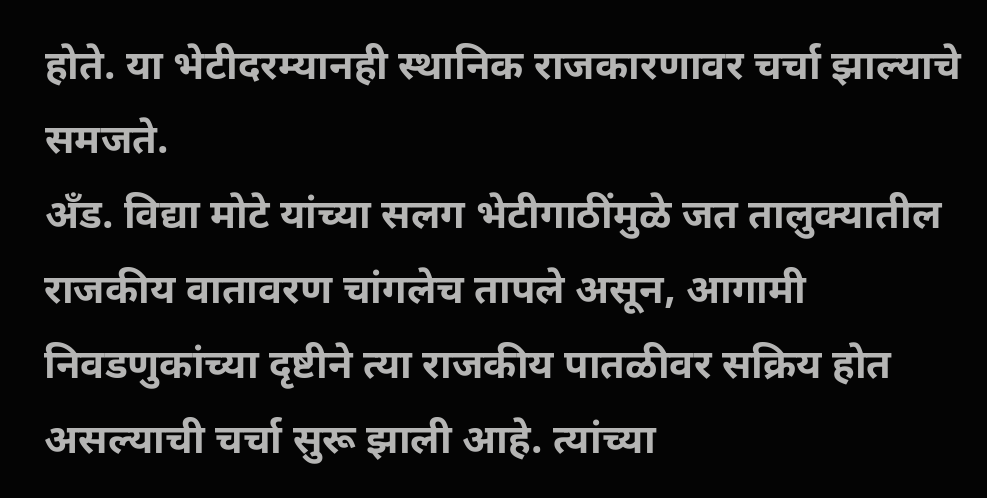होते. या भेटीदरम्यानही स्थानिक राजकारणावर चर्चा झाल्याचे समजते.
अँड. विद्या मोटे यांच्या सलग भेटीगाठींमुळे जत तालुक्यातील राजकीय वातावरण चांगलेच तापले असून, आगामी निवडणुकांच्या दृष्टीने त्या राजकीय पातळीवर सक्रिय होत असल्याची चर्चा सुरू झाली आहे. त्यांच्या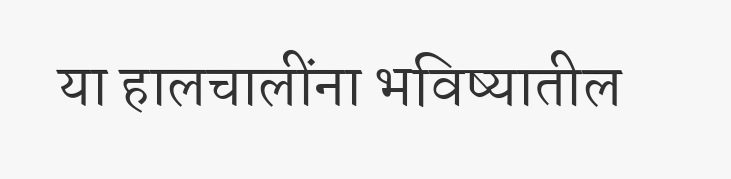या हालचालींना भविष्यातील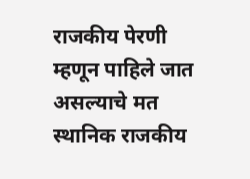राजकीय पेरणी म्हणून पाहिले जात असल्याचे मत स्थानिक राजकीय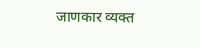जाणकार व्यक्त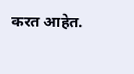करत आहेत.